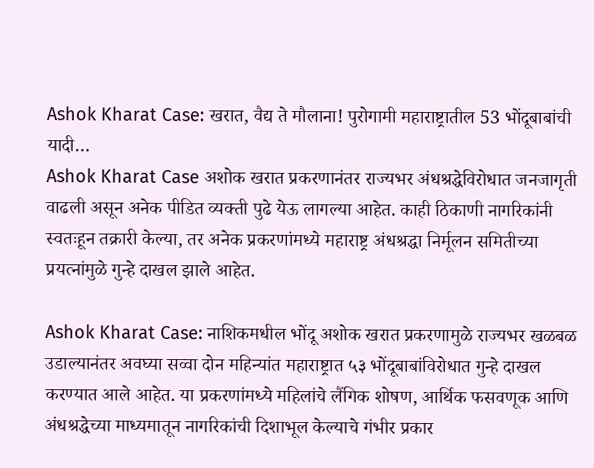Ashok Kharat Case: खरात, वैद्य ते मौलाना! पुरोगामी महाराष्ट्रातील 53 भोंदूबाबांची यादी…
Ashok Kharat Case अशोक खरात प्रकरणानंतर राज्यभर अंधश्रद्धेविरोधात जनजागृती वाढली असून अनेक पीडित व्यक्ती पुढे येऊ लागल्या आहेत. काही ठिकाणी नागरिकांनी स्वतःहून तक्रारी केल्या, तर अनेक प्रकरणांमध्ये महाराष्ट्र अंधश्रद्धा निर्मूलन समितीच्या प्रयत्नांमुळे गुन्हे दाखल झाले आहेत.

Ashok Kharat Case: नाशिकमधील भोंदू अशोक खरात प्रकरणामुळे राज्यभर खळबळ उडाल्यानंतर अवघ्या सव्वा दोन महिन्यांत महाराष्ट्रात ५३ भोंदूबाबांविरोधात गुन्हे दाखल करण्यात आले आहेत. या प्रकरणांमध्ये महिलांचे लैंगिक शोषण, आर्थिक फसवणूक आणि अंधश्रद्धेच्या माध्यमातून नागरिकांची दिशाभूल केल्याचे गंभीर प्रकार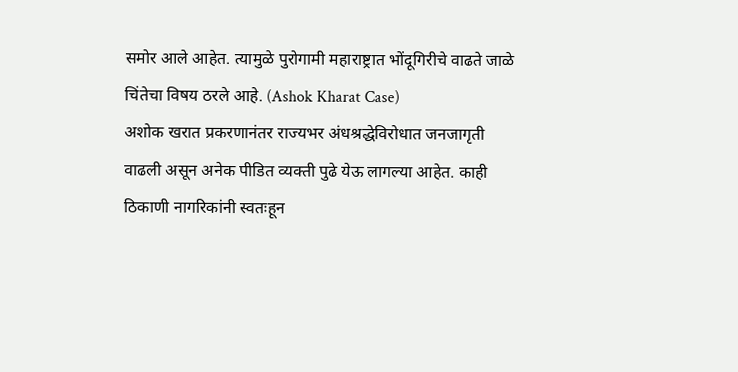समोर आले आहेत. त्यामुळे पुरोगामी महाराष्ट्रात भोंदूगिरीचे वाढते जाळे चिंतेचा विषय ठरले आहे. (Ashok Kharat Case)
अशोक खरात प्रकरणानंतर राज्यभर अंधश्रद्धेविरोधात जनजागृती वाढली असून अनेक पीडित व्यक्ती पुढे येऊ लागल्या आहेत. काही ठिकाणी नागरिकांनी स्वतःहून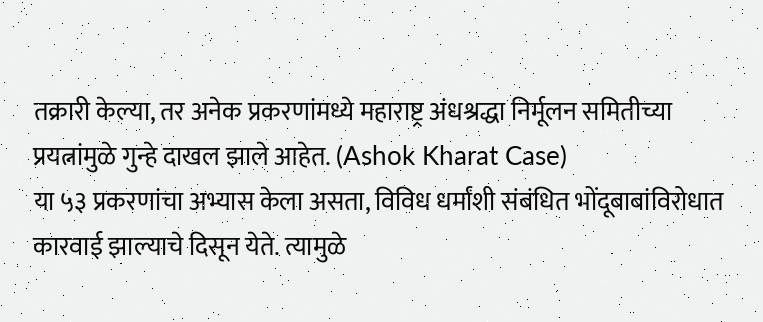तक्रारी केल्या, तर अनेक प्रकरणांमध्ये महाराष्ट्र अंधश्रद्धा निर्मूलन समितीच्या प्रयत्नांमुळे गुन्हे दाखल झाले आहेत. (Ashok Kharat Case)
या ५३ प्रकरणांचा अभ्यास केला असता, विविध धर्मांशी संबंधित भोंदूबाबांविरोधात कारवाई झाल्याचे दिसून येते. त्यामुळे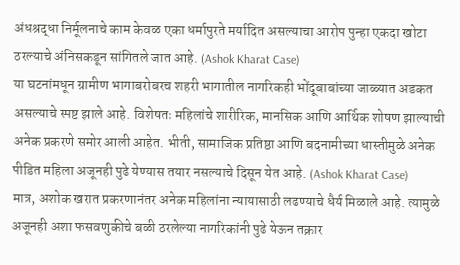अंधश्रद्धा निर्मूलनाचे काम केवळ एका धर्मापुरते मर्यादित असल्याचा आरोप पुन्हा एकदा खोटा ठरल्याचे अंनिसकडून सांगितले जात आहे. (Ashok Kharat Case)
या घटनांमधून ग्रामीण भागाबरोबरच शहरी भागातील नागरिकही भोंदूबाबांच्या जाळ्यात अडकत असल्याचे स्पष्ट झाले आहे. विशेषतः महिलांचे शारीरिक, मानसिक आणि आर्थिक शोषण झाल्याची अनेक प्रकरणे समोर आली आहेत. भीती, सामाजिक प्रतिष्ठा आणि बदनामीच्या धास्तीमुळे अनेक पीडित महिला अजूनही पुढे येण्यास तयार नसल्याचे दिसून येत आहे. (Ashok Kharat Case)
मात्र, अशोक खरात प्रकरणानंतर अनेक महिलांना न्यायासाठी लढण्याचे धैर्य मिळाले आहे. त्यामुळे अजूनही अशा फसवणुकीचे बळी ठरलेल्या नागरिकांनी पुढे येऊन तक्रार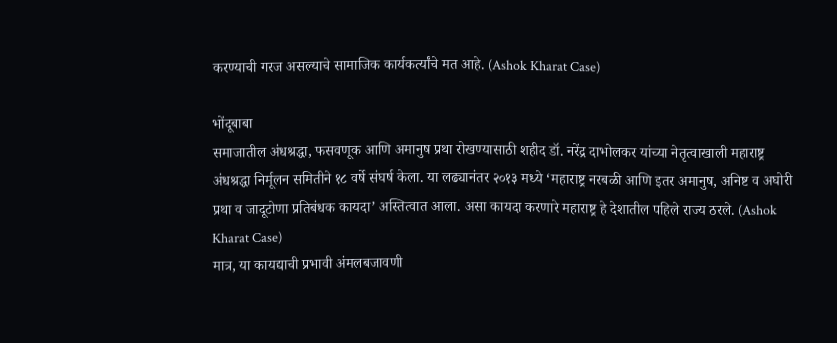करण्याची गरज असल्याचे सामाजिक कार्यकर्त्यांचे मत आहे. (Ashok Kharat Case)

भोंदूबाबा
समाजातील अंधश्रद्धा, फसवणूक आणि अमानुष प्रथा रोखण्यासाठी शहीद डॉ. नरेंद्र दाभोलकर यांच्या नेतृत्वाखाली महाराष्ट्र अंधश्रद्धा निर्मूलन समितीने १८ वर्षे संघर्ष केला. या लढ्यानंतर २०१३ मध्ये ‘महाराष्ट्र नरबळी आणि इतर अमानुष, अनिष्ट व अघोरी प्रथा व जादूटोणा प्रतिबंधक कायदा’ अस्तित्वात आला. असा कायदा करणारे महाराष्ट्र हे देशातील पहिले राज्य ठरले. (Ashok Kharat Case)
मात्र, या कायद्याची प्रभावी अंमलबजावणी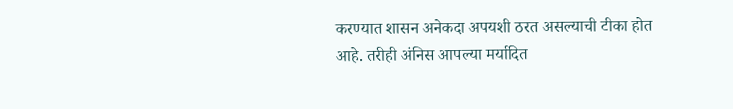करण्यात शासन अनेकदा अपयशी ठरत असल्याची टीका होत आहे. तरीही अंनिस आपल्या मर्यादित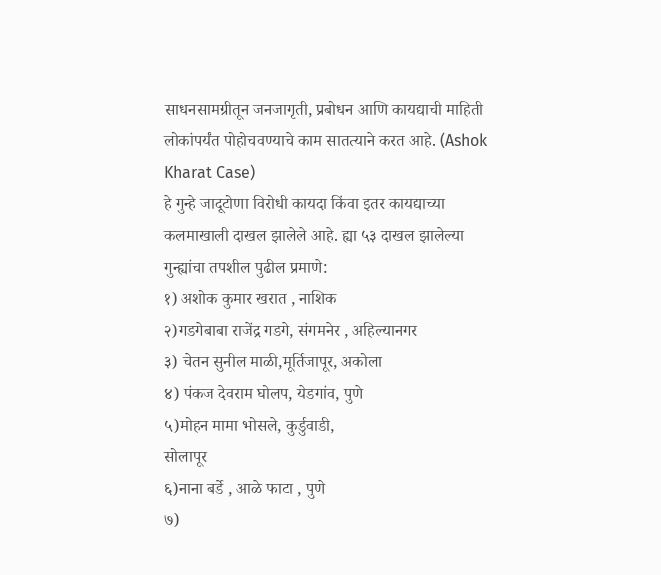साधनसामग्रीतून जनजागृती, प्रबोधन आणि कायद्याची माहिती लोकांपर्यंत पोहोचवण्याचे काम सातत्याने करत आहे. (Ashok Kharat Case)
हे गुन्हे जादूटोणा विरोधी कायदा किंवा इतर कायद्याच्या कलमाखाली दाखल झालेले आहे. ह्या ५३ दाखल झालेल्या गुन्ह्यांचा तपशील पुढील प्रमाणे:
१) अशोक कुमार खरात , नाशिक
२)गडगेबाबा राजेंद्र गडगे, संगमनेर , अहिल्यानगर
३) चेतन सुनील माळी,मूर्तिजापूर, अकोला
४) पंकज देवराम घोलप, येडगांव, पुणे
५)मोहन मामा भोसले, कुर्डुवाडी,
सोलापूर
६)नाना बर्डे , आळे फाटा , पुणे
७)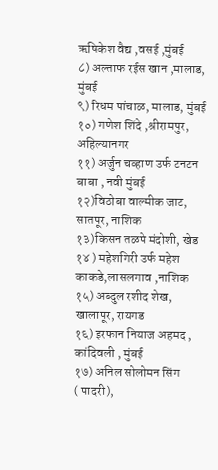ऋषिकेश वैद्य ,वसई ,मुंबई
८) अल्ताफ रईस खान ,मालाड, मुंबई
९) रिधम पांचाळ, मालाड, मुंबई
१०) गणेश शिंदे ,श्रीरामपुर, अहिल्यानगर
११) अर्जुन चव्हाण उर्फ टनटन बाबा , नवी मुंबई
१२)विठोबा वाल्मीक जाट, सातपूर, नाशिक
१३)किसन तळपे मंदोशी, खेड
१४ ) महेशगिरी उर्फ महेश काकडे,लासलगाव ,नाशिक
१५) अब्दुल रशीद शेख, खालापूर, रायगड
१६) इरफान नियाज अहमद , कांदिवली , मुंबई
१७) अनिल सोलोमन सिंग
( पादरी),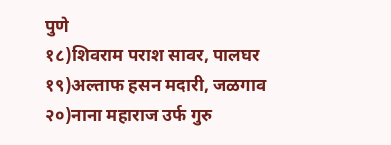पुणे
१८)शिवराम पराश सावर, पालघर
१९)अल्ताफ हसन मदारी, जळगाव
२०)नाना महाराज उर्फ गुरु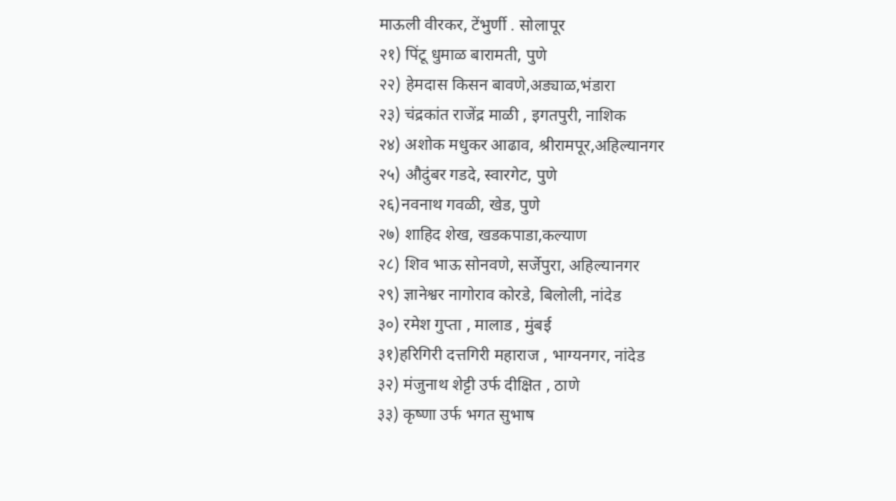माऊली वीरकर, टेंभुर्णी . सोलापूर
२१) पिंटू धुमाळ बारामती, पुणे
२२) हेमदास किसन बावणे,अड्याळ,भंडारा
२३) चंद्रकांत राजेंद्र माळी , इगतपुरी, नाशिक
२४) अशोक मधुकर आढाव, श्रीरामपूर,अहिल्यानगर
२५) औदुंबर गडदे, स्वारगेट, पुणे
२६)नवनाथ गवळी, खेड, पुणे
२७) शाहिद शेख, खडकपाडा,कल्याण
२८) शिव भाऊ सोनवणे, सर्जेपुरा, अहिल्यानगर
२९) ज्ञानेश्वर नागोराव कोरडे, बिलोली, नांदेड
३०) रमेश गुप्ता , मालाड , मुंबई
३१)हरिगिरी दत्तगिरी महाराज , भाग्यनगर, नांदेड
३२) मंजुनाथ शेट्टी उर्फ दीक्षित , ठाणे
३३) कृष्णा उर्फ भगत सुभाष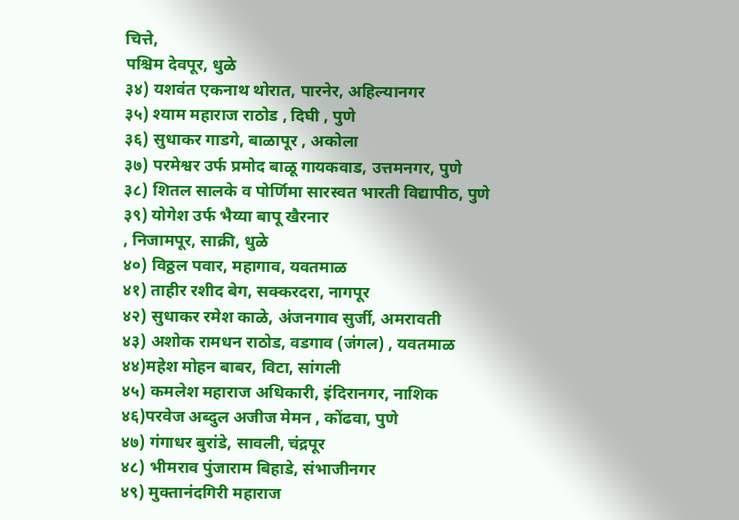चित्ते,
पश्चिम देवपूर, धुळे
३४) यशवंत एकनाथ थोरात, पारनेर, अहिल्यानगर
३५) श्याम महाराज राठोड , दिघी , पुणे
३६) सुधाकर गाडगे, बाळापूर , अकोला
३७) परमेश्वर उर्फ प्रमोद बाळू गायकवाड, उत्तमनगर, पुणे
३८) शितल सालके व पोर्णिमा सारस्वत भारती विद्यापीठ, पुणे
३९) योगेश उर्फ भैय्या बापू खैरनार
, निजामपूर, साक्री, धुळे
४०) विठ्ठल पवार, महागाव, यवतमाळ
४१) ताहीर रशीद बेग, सक्करदरा, नागपूर
४२) सुधाकर रमेश काळे, अंजनगाव सुर्जी, अमरावती
४३) अशोक रामधन राठोड, वडगाव (जंगल) , यवतमाळ
४४)महेश मोहन बाबर, विटा, सांगली
४५) कमलेश महाराज अधिकारी, इंदिरानगर, नाशिक
४६)परवेज अब्दुल अजीज मेमन , कोंढवा, पुणे
४७) गंगाधर बुरांडे, सावली, चंद्रपूर
४८) भीमराव पुंजाराम बिहाडे, संभाजीनगर
४९) मुक्तानंदगिरी महाराज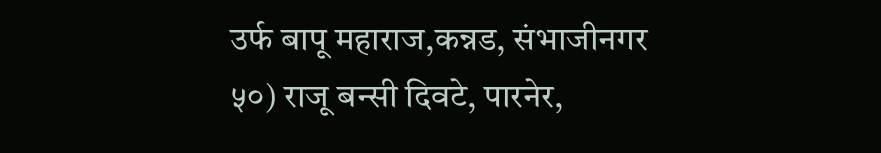उर्फ बापू महाराज,कन्नड, संभाजीनगर
५०) राजू बन्सी दिवटे, पारनेर,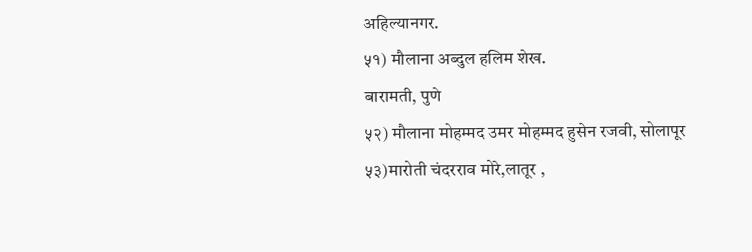अहिल्यानगर.
५१) मौलाना अब्दुल हलिम शेख.
बारामती, पुणे
५२) मौलाना मोहम्मद उमर मोहम्मद हुसेन रजवी, सोलापूर
५३)मारोती चंदरराव मोरे,लातूर ,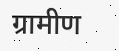ग्रामीण